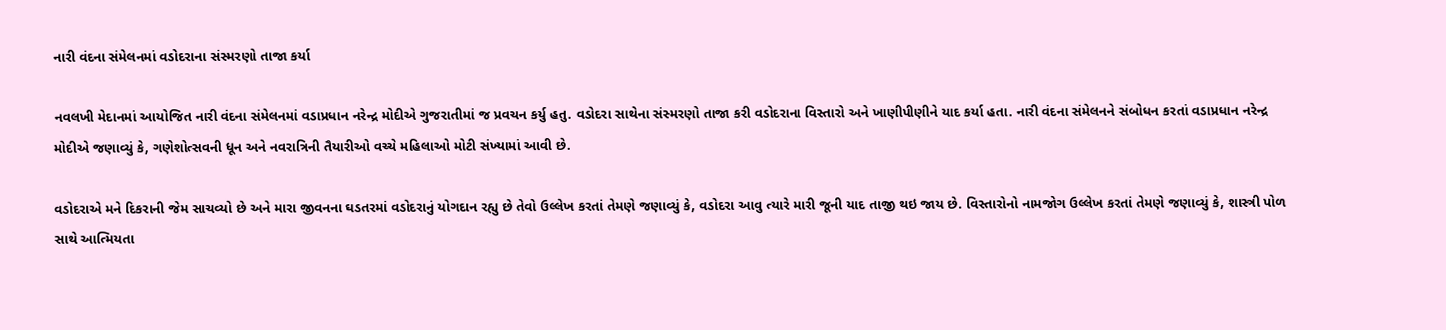નારી વંદના સંમેલનમાં વડોદરાના સંસ્મરણો તાજા કર્યા

નવલખી મેદાનમાં આયોજિત નારી વંદના સંમેલનમાં વડાપ્રધાન નરેન્દ્ર મોદીએ ગુજરાતીમાં જ પ્રવચન કર્યુ હતુ. વડોદરા સાથેના સંસ્મરણો તાજા કરી વડોદરાના વિસ્તારો અને ખાણીપીણીને યાદ કર્યા હતા. નારી વંદના સંમેલનને સંબોધન કરતાં વડાપ્રધાન નરેન્દ્ર મોદીએ જણાવ્યું કે, ગણેશોત્સવની ધૂન અને નવરાત્રિની તૈયારીઓ વચ્ચે મહિલાઓ મોટી સંખ્યામાં આવી છે.

વડોદરાએ મને દિકરાની જેમ સાચવ્યો છે અને મારા જીવનના ઘડતરમાં વડોદરાનું યોગદાન રહ્યુ છે તેવો ઉલ્લેખ કરતાં તેમણે જણાવ્યું કે, વડોદરા આવુ ત્યારે મારી જૂની યાદ તાજી થઇ જાય છે. વિસ્તારોનો નામજોગ ઉલ્લેખ કરતાં તેમણે જણાવ્યું કે, શાસ્ત્રી પોળ સાથે આત્મિયતા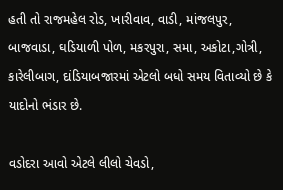હતી તો રાજમહેલ રોડ, ખારીવાવ, વાડી, માંજલપુર, બાજવાડા, ઘડિયાળી પોળ, મકરપુરા, સમા, અકોટા,ગોત્રી, કારેલીબાગ, દાંડિયાબજારમાં એટલો બધો સમય વિતાવ્યો છે કે યાદોનો ભંડાર છે.

વડોદરા આવો એટલે લીલો ચેવડો,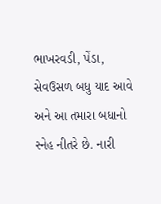ભાખરવડી, પેંડા, સેવઉસળ બધુ યાદ આવે અને આ તમારા બધાનો સ્નેહ નીતરે છે. નારી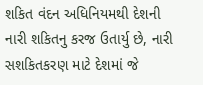શકિત વંદન અધિનિયમથી દેશની નારી શકિતનુ કરજ ઉતાર્યુ છે, નારી સશકિતકરણ માટે દેશમાં જે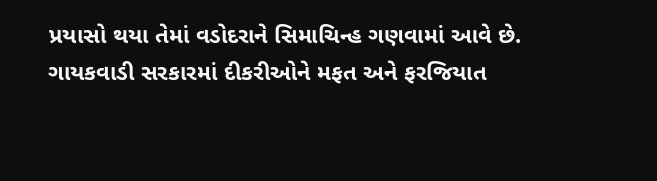પ્રયાસો થયા તેમાં વડોદરાને સિમાચિન્હ ગણવામાં આવે છે. ગાયકવાડી સરકારમાં દીકરીઓને મફત અને ફરજિયાત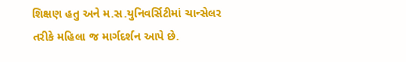શિક્ષણ હતુ અને મ.સ.યુનિવર્સિટીમાં ચાન્સેલર તરીકે મહિલા જ માર્ગદર્શન આપે છે.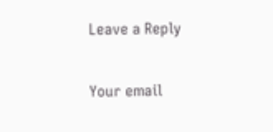Leave a Reply

Your email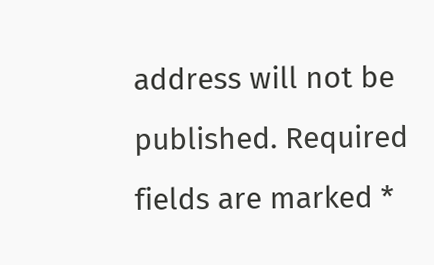address will not be published. Required fields are marked *